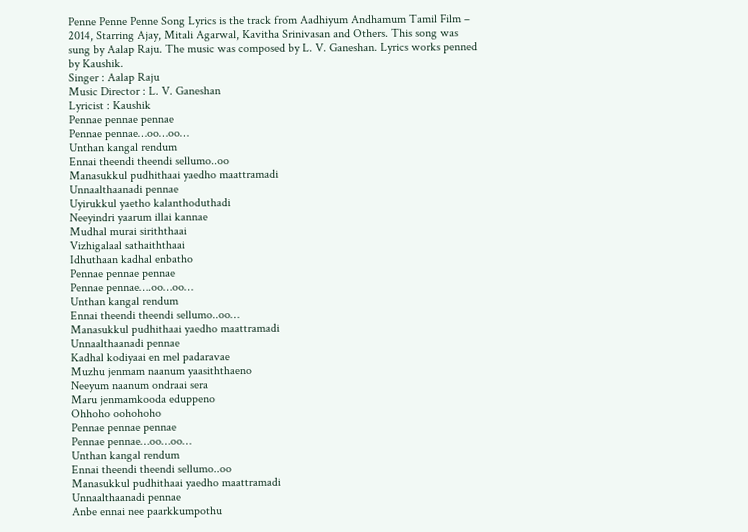Penne Penne Penne Song Lyrics is the track from Aadhiyum Andhamum Tamil Film – 2014, Starring Ajay, Mitali Agarwal, Kavitha Srinivasan and Others. This song was sung by Aalap Raju. The music was composed by L. V. Ganeshan. Lyrics works penned by Kaushik.
Singer : Aalap Raju
Music Director : L. V. Ganeshan
Lyricist : Kaushik
Pennae pennae pennae
Pennae pennae…oo…oo…
Unthan kangal rendum
Ennai theendi theendi sellumo..oo
Manasukkul pudhithaai yaedho maattramadi
Unnaalthaanadi pennae
Uyirukkul yaetho kalanthoduthadi
Neeyindri yaarum illai kannae
Mudhal murai siriththaai
Vizhigalaal sathaiththaai
Idhuthaan kadhal enbatho
Pennae pennae pennae
Pennae pennae….oo…oo…
Unthan kangal rendum
Ennai theendi theendi sellumo..oo…
Manasukkul pudhithaai yaedho maattramadi
Unnaalthaanadi pennae
Kadhal kodiyaai en mel padaravae
Muzhu jenmam naanum yaasiththaeno
Neeyum naanum ondraai sera
Maru jenmamkooda eduppeno
Ohhoho oohohoho
Pennae pennae pennae
Pennae pennae…oo…oo…
Unthan kangal rendum
Ennai theendi theendi sellumo..oo
Manasukkul pudhithaai yaedho maattramadi
Unnaalthaanadi pennae
Anbe ennai nee paarkkumpothu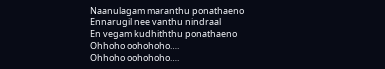Naanulagam maranthu ponathaeno
Ennarugil nee vanthu nindraal
En vegam kudhiththu ponathaeno
Ohhoho oohohoho….
Ohhoho oohohoho….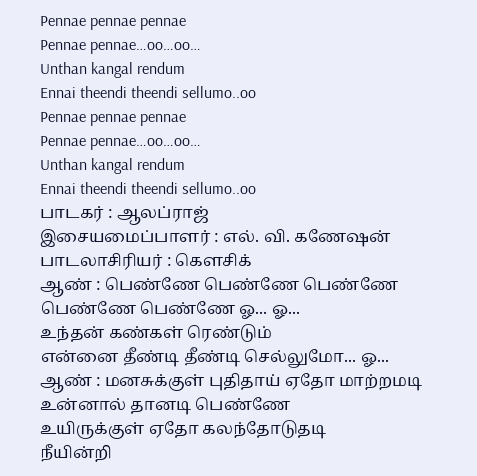Pennae pennae pennae
Pennae pennae…oo…oo…
Unthan kangal rendum
Ennai theendi theendi sellumo..oo
Pennae pennae pennae
Pennae pennae…oo…oo…
Unthan kangal rendum
Ennai theendi theendi sellumo..oo
பாடகர் : ஆலப்ராஜ்
இசையமைப்பாளர் : எல். வி. கணேஷன்
பாடலாசிரியர் : கௌசிக்
ஆண் : பெண்ணே பெண்ணே பெண்ணே
பெண்ணே பெண்ணே ஓ... ஓ...
உந்தன் கண்கள் ரெண்டும்
என்னை தீண்டி தீண்டி செல்லுமோ... ஓ...
ஆண் : மனசுக்குள் புதிதாய் ஏதோ மாற்றமடி
உன்னால் தானடி பெண்ணே
உயிருக்குள் ஏதோ கலந்தோடுதடி
நீயின்றி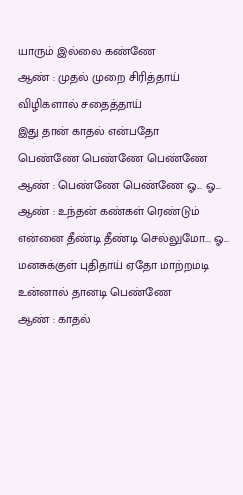யாரும் இல்லை கண்ணே
ஆண் : முதல் முறை சிரித்தாய்
விழிகளால் சதைத்தாய்
இது தான் காதல் என்பதோ
பெண்ணே பெண்ணே பெண்ணே
ஆண் : பெண்ணே பெண்ணே ஓ... ஓ...
ஆண் : உந்தன் கண்கள் ரெண்டும்
என்னை தீண்டி தீண்டி செல்லுமோ... ஓ...
மனசுக்குள் புதிதாய் ஏதோ மாற்றமடி
உன்னால் தானடி பெண்ணே
ஆண் : காதல்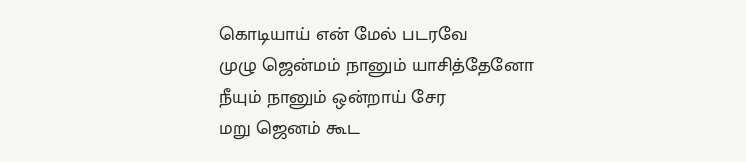கொடியாய் என் மேல் படரவே
முழு ஜென்மம் நானும் யாசித்தேனோ
நீயும் நானும் ஒன்றாய் சேர
மறு ஜெனம் கூட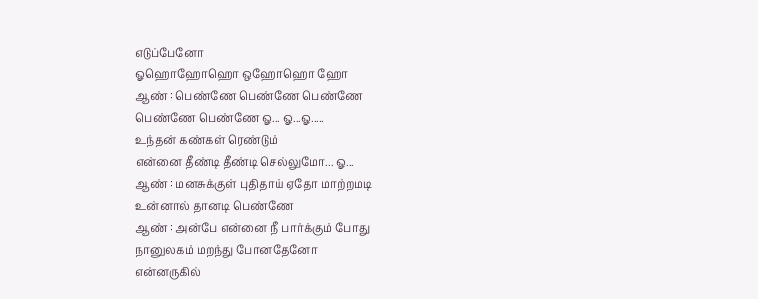எடுப்பேனோ
ஓஹொஹோஹொ ஒஹோஹொ ஹோ
ஆண் : பெண்ணே பெண்ணே பெண்ணே
பெண்ணே பெண்ணே ஓ... ஓ...ஓ.....
உந்தன் கண்கள் ரெண்டும்
என்னை தீண்டி தீண்டி செல்லுமோ... ஓ...
ஆண் : மனசுக்குள் புதிதாய் ஏதோ மாற்றமடி
உன்னால் தானடி பெண்ணே
ஆண் : அன்பே என்னை நீ பார்க்கும் போது
நானுலகம் மறந்து போனதேனோ
என்னருகில்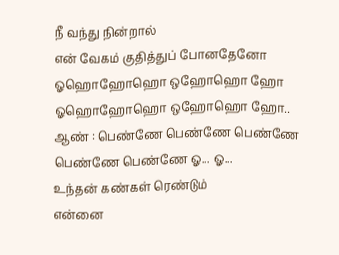நீ வந்து நின்றால்
என் வேகம் குதித்துப் போனதேனோ
ஓஹொஹோஹொ ஒஹோஹொ ஹோ
ஓஹொஹோஹொ ஒஹோஹொ ஹோ..
ஆண் : பெண்ணே பெண்ணே பெண்ணே
பெண்ணே பெண்ணே ஓ... ஓ...
உந்தன் கண்கள் ரெண்டும்
என்னை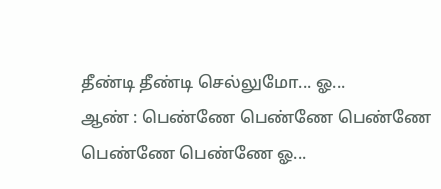தீண்டி தீண்டி செல்லுமோ... ஓ...
ஆண் : பெண்ணே பெண்ணே பெண்ணே
பெண்ணே பெண்ணே ஓ...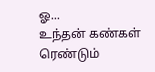ஓ...
உந்தன் கண்கள் ரெண்டும்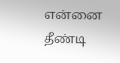என்னை தீண்டி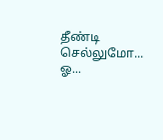தீண்டி செல்லுமோ... ஓ...